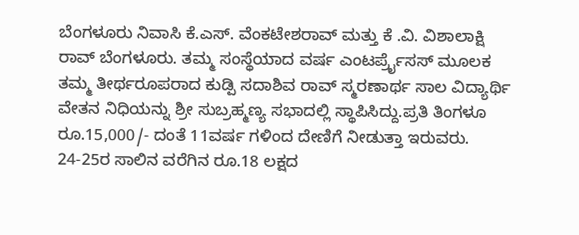ಬೆಂಗಳೂರು ನಿವಾಸಿ ಕೆ.ಎಸ್. ವೆಂಕಟೇಶರಾವ್ ಮತ್ತು ಕೆ .ವಿ. ವಿಶಾಲಾಕ್ಷಿ ರಾವ್ ಬೆಂಗಳೂರು. ತಮ್ಮ ಸಂಸ್ಥೆಯಾದ ವರ್ಷ ಎಂಟರ್ಪ್ರೈಸಸ್ ಮೂಲಕ ತಮ್ಮ ತೀರ್ಥರೂಪರಾದ ಕುಡ್ಪಿ ಸದಾಶಿವ ರಾವ್ ಸ್ಮರಣಾರ್ಥ ಸಾಲ ವಿದ್ಯಾರ್ಥಿ ವೇತನ ನಿಧಿಯನ್ನು ಶ್ರೀ ಸುಬ್ರಹ್ಮಣ್ಯ ಸಭಾದಲ್ಲಿ ಸ್ಥಾಪಿಸಿದ್ದು.ಪ್ರತಿ ತಿಂಗಳೂ ರೂ.15,000/- ದಂತೆ 11ವರ್ಷ ಗಳಿಂದ ದೇಣಿಗೆ ನೀಡುತ್ತಾ ಇರುವರು.
24-25ರ ಸಾಲಿನ ವರೆಗಿನ ರೂ.18 ಲಕ್ಷದ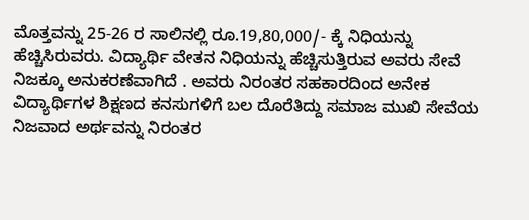ಮೊತ್ತವನ್ನು 25-26 ರ ಸಾಲಿನಲ್ಲಿ ರೂ.19,80,000/- ಕ್ಕೆ ನಿಧಿಯನ್ನು ಹೆಚ್ಚಿಸಿರುವರು. ವಿದ್ಯಾರ್ಥಿ ವೇತನ ನಿಧಿಯನ್ನು ಹೆಚ್ಚಿಸುತ್ತಿರುವ ಅವರು ಸೇವೆ ನಿಜಕ್ಕೂ ಅನುಕರಣೆವಾಗಿದೆ . ಅವರು ನಿರಂತರ ಸಹಕಾರದಿಂದ ಅನೇಕ ವಿದ್ಯಾರ್ಥಿಗಳ ಶಿಕ್ಷಣದ ಕನಸುಗಳಿಗೆ ಬಲ ದೊರೆತಿದ್ದು ಸಮಾಜ ಮುಖಿ ಸೇವೆಯ ನಿಜವಾದ ಅರ್ಥವನ್ನು ನಿರಂತರ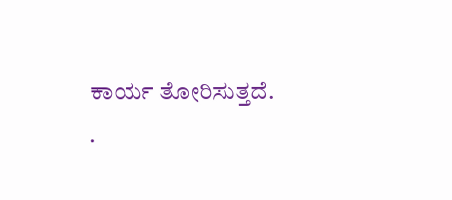ಕಾರ್ಯ ತೋರಿಸುತ್ತದೆ.
.